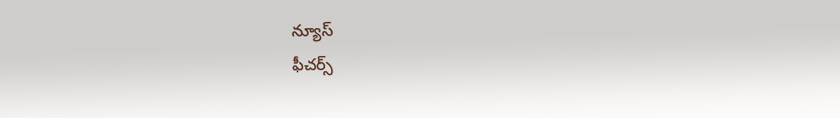న్యూస్
ఫీచర్స్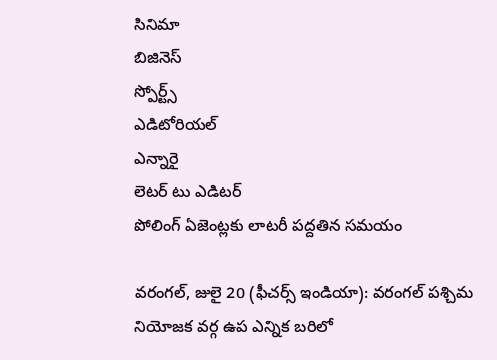సినిమా
బిజినెస్
స్పోర్ట్స్
ఎడిటోరియల్
ఎన్నారై
లెటర్ టు ఎడిటర్
పోలింగ్‌ ఏజెంట్లకు లాటరీ పద్దతిన సమయం

వరంగల్, జులై 20 (ఫీచర్స్ ఇండియా): వరంగల్‌ పశ్చిమ నియోజక వర్గ ఉప ఎన్నిక బరిలో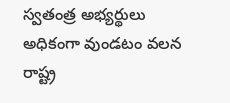స్వతంత్ర అభ్యర్థులు అధికంగా వుండటం వలన రాష్ట్ర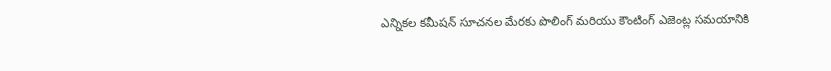ఎన్నికల కమీషన్‌ సూచనల మేరకు పొలింగ్‌ మరియు కౌంటింగ్‌ ఎజెంట్ల సమయానికి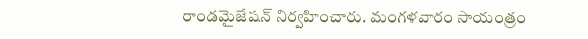రాండమైజేషన్‌ నిర్వహించారు. మంగళవారం సాయంత్రం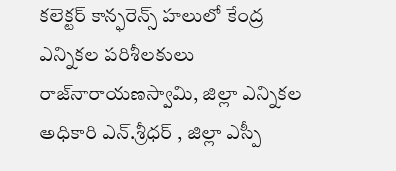కలెక్టర్‌ కాన్ఫరెన్స్‌ హలులో కేంద్ర ఎన్నికల పరిశీలకులు రాజ్‌నారాయణస్వామి, జిల్లా ఎన్నికల అధికారి ఎన్‌.శ్రీధర్‌ , జిల్లా ఎస్పీ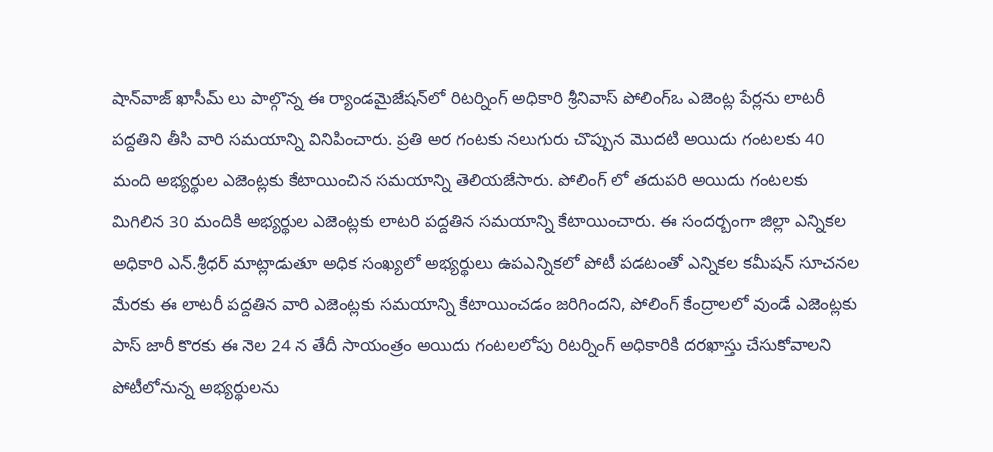షాన్‌వాజ్‌ ఖాసీమ్‌ లు పాల్గొన్న ఈ ర్యాండమైజేషన్‌లో రిటర్నింగ్‌ అధికారి శ్రీనివాస్‌ పోలింగ్‌ఒ ఎజెంట్ల పేర్లను లాటరీ పద్దతిని తీసి వారి సమయాన్ని వినిపించారు. ప్రతి అర గంటకు నలుగురు చొప్పున మొదటి అయిదు గంటలకు 40 మంది అభ్యర్థుల ఎజెంట్లకు కేటాయించిన సమయాన్ని తెలియజేసారు. పోలింగ్‌ లో తదుపరి అయిదు గంటలకు మిగిలిన 30 మందికి అభ్యర్థుల ఎజెంట్లకు లాటరి పద్దతిన సమయాన్ని కేటాయించారు. ఈ సందర్బంగా జిల్లా ఎన్నికల అధికారి ఎన్‌.శ్రీధర్‌ మాట్లాడుతూ అధిక సంఖ్యలో అభ్యర్థులు ఉపఎన్నికలో పోటీ పడటంతో ఎన్నికల కమీషన్‌ సూచనల మేరకు ఈ లాటరీ పద్దతిన వారి ఎజెంట్లకు సమయాన్ని కేటాయించడం జరిగిందని, పోలింగ్‌ కేంద్రాలలో వుండే ఎజెంట్లకు పాస్‌ జారీ కొరకు ఈ నెల 24 న తేదీ సాయంత్రం అయిదు గంటలలోపు రిటర్నింగ్‌ అధికారికి దరఖాస్తు చేసుకోవాలని పోటీలోనున్న అభ్యర్థులను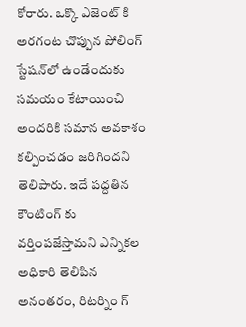కోరారు. ఒక్కొ ఎజెంట్‌ కి అరగంట చొప్పున పోలింగ్‌ స్టేషన్‌లో ఉండేందుకు సమయం కేటాయించి అందరికి సమాన అవకాశం కల్పించడం జరిగిందని తెలిపారు. ఇదే పద్దతిన కౌంటింగ్‌ కు వర్తింపజేస్తామని ఎన్నికల అధికారి తెలిపిన అనంతరం, రిటర్నిం గ్‌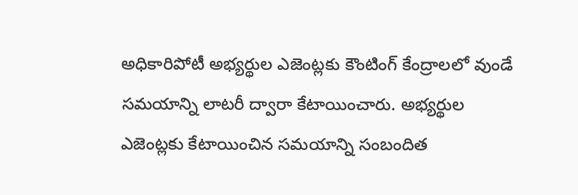అధికారిపోటీ అభ్యర్థుల ఎజెంట్లకు కౌంటింగ్‌ కేంద్రాలలో వుండే సమయాన్ని లాటరీ ద్వారా కేటాయించారు. అభ్యర్థుల ఎజెంట్లకు కేటాయించిన సమయాన్ని సంబందిత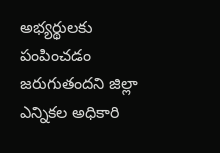అభ్యర్థులకు పంపించడం జరుగుతందని జిల్లా ఎన్నికల అధికారి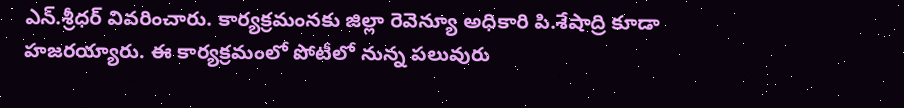ఎన్‌.శ్రీధర్‌ వివరించారు. కార్యక్రమంనకు జిల్లా రెవెన్యూ అధికారి పి.శేషాద్రి కూడా హజరయ్యారు. ఈ కార్యక్రమంలో పోటీలో నున్న పలువురు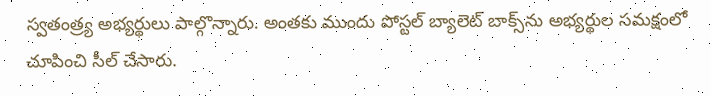స్వతంత్ర్య అభ్యర్థులు పాల్గొన్నారు. అంతకు ముందు పోస్టల్‌ బ్యాలెట్‌ బాక్స్‌ను అభ్యర్థుల సమక్షంలో చూపించి సీల్‌ చేసారు.